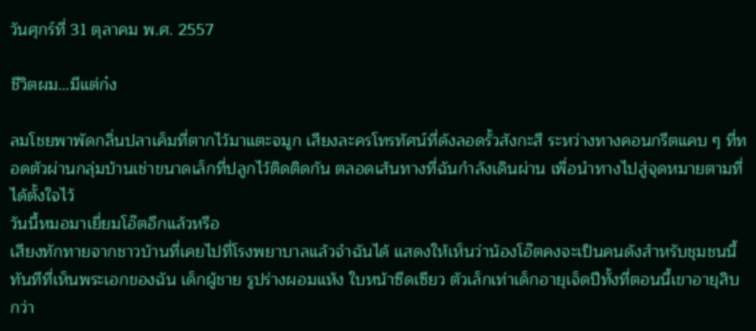วันศุกร์ที่ 31 ตุลาคม พ.ศ. 2557

ชีวิตผม…มีแต่ก๋ง

ลมโชยพาพัดกลิ่นปลาเค็มที่ตากไว้มาแตะจมูก เสียงละครโทรทัศน์ที่ดังลอดรั้วสังกะสี ระหว่างทางคอนกรีตแคบ ๆ ที่ทอดตัวผ่านกลุ่มบ้านเช่าขนาดเล็กที่ปลูกไว้ติดติดกัน ตลอดเส้นทางที่ฉันกำลังเดินผ่าน เพื่อนำทางไปสู่จุดหมายตามที่ได้ตั้งใจไว้
วันนี้หมอมาเยี่ยมโอ๊ตอีกแล้วหรือ
เสียงทักทายจากชาวบ้านที่เคยไปที่โรงพยาบาลแล้วจำฉันได้ แสดงให้เห็นว่าน้องโอ๊ตคงจะเป็นคนดังสำหรับชุมชนนี้ ทันทีที่เห็นพระเอกของฉัน เด็กผู้ชาย รูปร่างผอมแห้ง ใบหน้าซีดเซียว ตัวเล็กเท่าเด็กอายุเจ็ดปีทั้งที่ตอนนี้เขาอายุสิบกว่า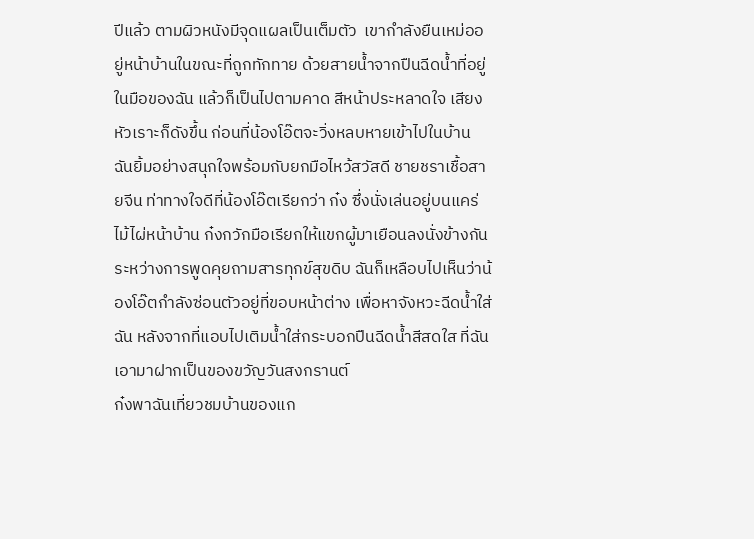ปีแล้ว ตามผิวหนังมีจุดแผลเป็นเต็มตัว  เขากำลังยืนเหม่ออยู่หน้าบ้านในขณะที่ถูกทักทาย ด้วยสายน้ำจากปืนฉีดน้ำที่อยู่ในมือของฉัน แล้วก็เป็นไปตามคาด สีหน้าประหลาดใจ เสียงหัวเราะก็ดังขึ้น ก่อนที่น้องโอ๊ตจะวิ่งหลบหายเข้าไปในบ้าน
ฉันยิ้มอย่างสนุกใจพร้อมกับยกมือไหว้สวัสดี ชายชราเชื้อสายจีน ท่าทางใจดีที่น้องโอ๊ตเรียกว่า ก๋ง ซึ่งนั่งเล่นอยู่บนแคร่ไม้ไผ่หน้าบ้าน ก๋งกวักมือเรียกให้แขกผู้มาเยือนลงนั่งข้างกัน ระหว่างการพูดคุยถามสารทุกข์สุขดิบ ฉันก็เหลือบไปเห็นว่าน้องโอ๊ตกำลังซ่อนตัวอยู่ที่ขอบหน้าต่าง เพื่อหาจังหวะฉีดน้ำใส่ฉัน หลังจากที่แอบไปเติมน้ำใส่กระบอกปืนฉีดน้ำสีสดใส ที่ฉันเอามาฝากเป็นของขวัญวันสงกรานต์
ก๋งพาฉันเที่ยวชมบ้านของแก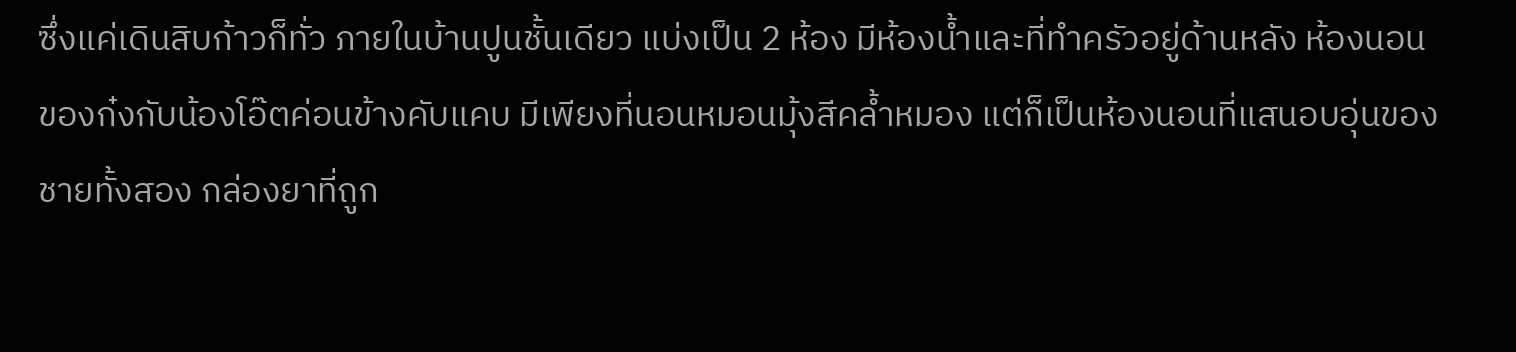ซึ่งแค่เดินสิบก้าวก็ทั่ว ภายในบ้านปูนชั้นเดียว แบ่งเป็น 2 ห้อง มีห้องน้ำและที่ทำครัวอยู่ด้านหลัง ห้องนอนของก๋งกับน้องโอ๊ตค่อนข้างคับแคบ มีเพียงที่นอนหมอนมุ้งสีคล้ำหมอง แต่ก็เป็นห้องนอนที่แสนอบอุ่นของชายทั้งสอง กล่องยาที่ถูก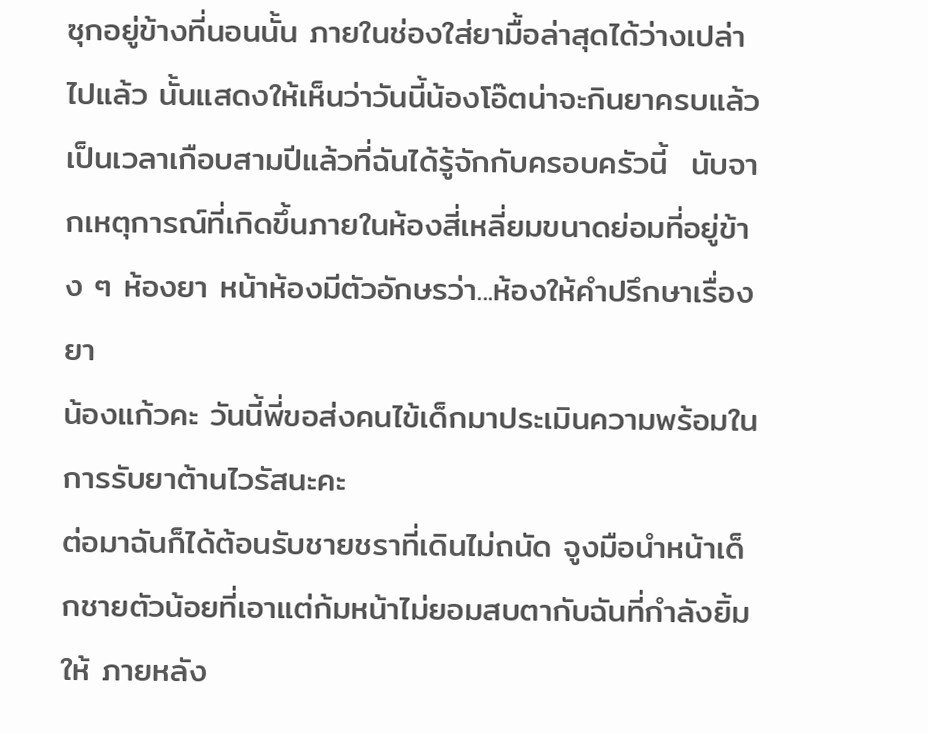ซุกอยู่ข้างที่นอนนั้น ภายในช่องใส่ยามื้อล่าสุดได้ว่างเปล่าไปแล้ว นั้นแสดงให้เห็นว่าวันนี้น้องโอ๊ตน่าจะกินยาครบแล้ว
เป็นเวลาเกือบสามปีแล้วที่ฉันได้รู้จักกับครอบครัวนี้  นับจากเหตุการณ์ที่เกิดขึ้นภายในห้องสี่เหลี่ยมขนาดย่อมที่อยู่ข้าง ๆ ห้องยา หน้าห้องมีตัวอักษรว่า...ห้องให้คำปรึกษาเรื่องยา
น้องแก้วคะ วันนี้พี่ขอส่งคนไข้เด็กมาประเมินความพร้อมในการรับยาต้านไวรัสนะคะ
ต่อมาฉันก็ได้ต้อนรับชายชราที่เดินไม่ถนัด จูงมือนำหน้าเด็กชายตัวน้อยที่เอาแต่ก้มหน้าไม่ยอมสบตากับฉันที่กำลังยิ้มให้ ภายหลัง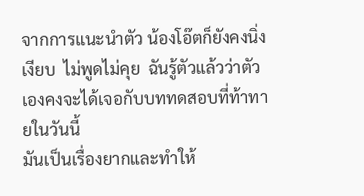จากการแนะนำตัว น้องโอ๊ตก็ยังคงนิ่งเงียบ  ไม่พูดไม่คุย  ฉันรู้ตัวแล้วว่าตัวเองคงจะได้เจอกับบททดสอบที่ท้าทายในวันนี้
มันเป็นเรื่องยากและทำให้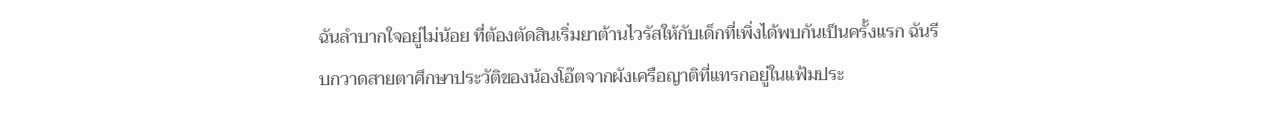ฉันลำบากใจอยู่ไม่น้อย ที่ต้องตัดสินเริ่มยาต้านไวรัสให้กับเด็กที่เพิ่งได้พบกันเป็นครั้งแรก ฉันรีบกวาดสายตาศึกษาประวัติของน้องโอ๊ตจากผังเครือญาติที่แทรกอยู่ในแฟ้มประ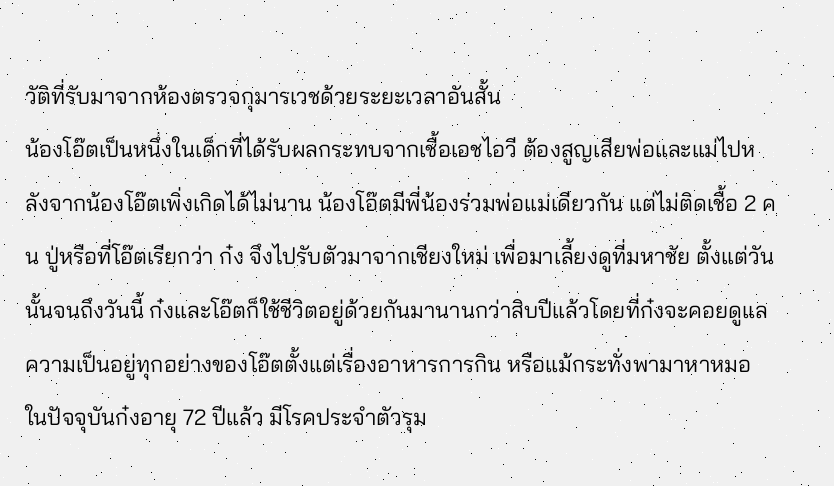วัติที่รับมาจากห้องตรวจกุมารเวชด้วยระยะเวลาอันสั้น
น้องโอ๊ตเป็นหนึ่งในเด็กที่ได้รับผลกระทบจากเชื้อเอชไอวี ต้องสูญเสียพ่อและแม่ไปหลังจากน้องโอ๊ตเพิ่งเกิดได้ไม่นาน น้องโอ๊ตมีพี่น้องร่วมพ่อแม่เดียวกัน แต่ไม่ติดเชื้อ 2 คน ปู่หรือที่โอ๊ตเรียกว่า ก๋ง จึงไปรับตัวมาจากเชียงใหม่ เพื่อมาเลี้ยงดูที่มหาชัย ตั้งแต่วันนั้นจนถึงวันนี้ ก๋งและโอ๊ตก็ใช้ชีวิตอยู่ด้วยกันมานานกว่าสิบปีแล้วโดยที่ก๋งจะคอยดูแลความเป็นอยู่ทุกอย่างของโอ๊ตตั้งแต่เรื่องอาหารการกิน หรือแม้กระทั่งพามาหาหมอ
ในปัจจุบันก๋งอายุ 72 ปีแล้ว มีโรคประจำตัวรุม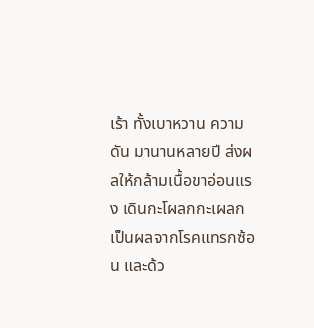เร้า ทั้งเบาหวาน ความดัน มานานหลายปี ส่งผลให้กล้ามเนื้อขาอ่อนแรง เดินกะโผลกกะเผลก เป็นผลจากโรคแทรกซ้อน และด้ว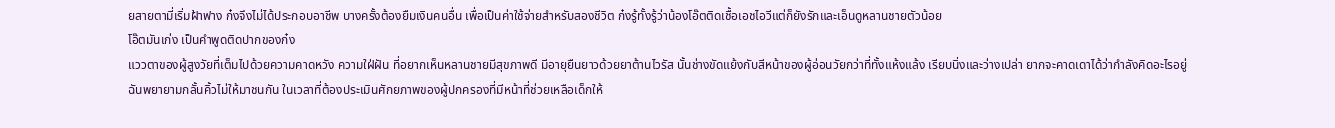ยสายตามี่เริ่มฝ้าฟาง ก๋งจึงไม่ได้ประกอบอาชีพ บางครั้งต้องยืมเงินคนอื่น เพื่อเป็นค่าใช้จ่ายสำหรับสองชีวิต ก๋งรู้ทั้งรู้ว่าน้องโอ๊ตติดเชื้อเอชไอวีแต่ก็ยังรักและเอ็นดูหลานชายตัวน้อย
โอ๊ตมันเก่ง เป็นคำพูดติดปากของก๋ง
แววตาของผู้สูงวัยที่เต็มไปด้วยความคาดหวัง ความใฝ่ฝัน ที่อยากเห็นหลานชายมีสุขภาพดี มีอายุยืนยาวด้วยยาต้านไวรัส นั้นช่างขัดแย้งกับสีหน้าของผู้อ่อนวัยกว่าที่ทั้งแห้งแล้ง เรียบนิ่งและว่างเปล่า ยากจะคาดเดาได้ว่ากำลังคิดอะไรอยู่
ฉันพยายามกลั้นคิ้วไม่ให้มาชนกัน ในเวลาที่ต้องประเมินศักยภาพของผู้ปกครองที่มีหน้าที่ช่วยเหลือเด็กให้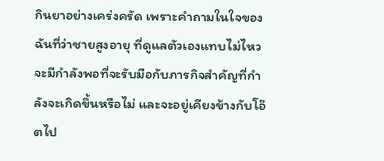กินยาอย่างเคร่งครัด เพราะคำถามในใจของฉันที่ว่าชายสูงอายุ ที่ดูแลตัวเองแทบไม่ไหว จะมีกำลังพอที่จะรับมือกับภารกิจสำคัญที่กำลังจะเกิดขึ้นหรือไม่ และจะอยู่เคียงข้างกับโอ๊ตไป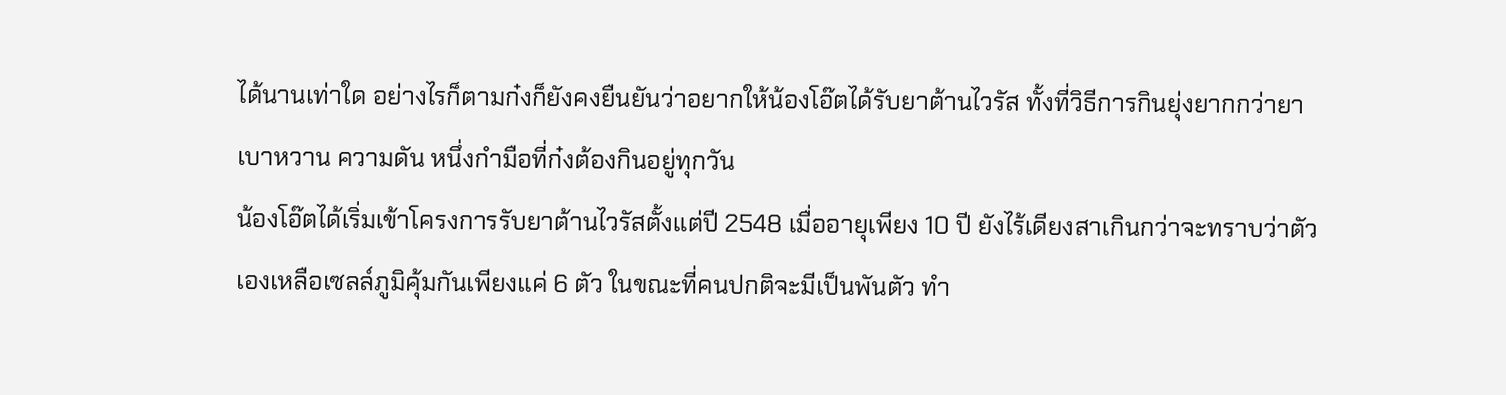ได้นานเท่าใด อย่างไรก็ตามก๋งก็ยังคงยืนยันว่าอยากให้น้องโอ๊ตได้รับยาต้านไวรัส ทั้งที่วิธีการกินยุ่งยากกว่ายาเบาหวาน ความดัน หนึ่งกำมือที่ก๋งต้องกินอยู่ทุกวัน
น้องโอ๊ตได้เริ่มเข้าโครงการรับยาต้านไวรัสตั้งแต่ปี 2548 เมื่ออายุเพียง 10 ปี ยังไร้เดียงสาเกินกว่าจะทราบว่าตัวเองเหลือเซลล์ภูมิคุ้มกันเพียงแค่ 6 ตัว ในขณะที่คนปกติจะมีเป็นพันตัว ทำ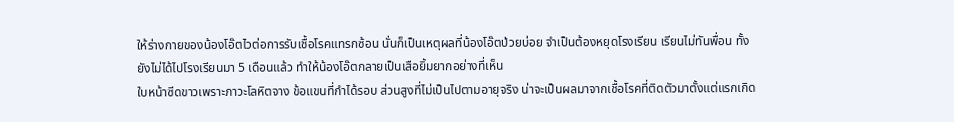ให้ร่างกายของน้องโอ๊ตไวต่อการรับเชื้อโรคแทรกซ้อน นั่นก็เป็นเหตุผลที่น้องโอ๊ตป่วยบ่อย จำเป็นต้องหยุดโรงเรียน เรียนไม่ทันพื่อน ทั้งยังไม่ได้ไปโรงเรียนมา 5 เดือนแล้ว ทำให้น้องโอ๊ตกลายเป็นเสือยิ้มยากอย่างที่เห็น
ใบหน้าซีดขาวเพราะภาวะโลหิตจาง ข้อแขนที่กำได้รอบ ส่วนสูงที่ไม่เป็นไปตามอายุจริง น่าจะเป็นผลมาจากเชื้อโรคที่ติดตัวมาตั้งแต่แรกเกิด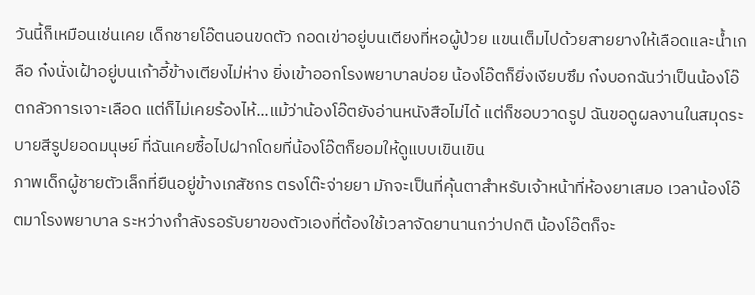วันนี้ก็เหมือนเช่นเคย เด็กชายโอ๊ตนอนขดตัว กอดเข่าอยู่บนเตียงที่หอผู้ป่วย แขนเต็มไปด้วยสายยางให้เลือดและน้ำเกลือ ก๋งนั่งเฝ้าอยู่บนเก้าอี้ข้างเตียงไม่ห่าง ยิ่งเข้าออกโรงพยาบาลบ่อย น้องโอ๊ตก็ยิ่งเงียบซึม ก๋งบอกฉันว่าเป็นน้องโอ๊ตกลัวการเจาะเลือด แต่ก็ไม่เคยร้องไห้...แม้ว่าน้องโอ๊ตยังอ่านหนังสือไม่ได้ แต่ก็ชอบวาดรูป ฉันขอดูผลงานในสมุดระบายสีรูปยอดมนุษย์ ที่ฉันเคยซื้อไปฝากโดยที่น้องโอ๊ตก็ยอมให้ดูแบบเขินเขิน
ภาพเด็กผู้ชายตัวเล็กที่ยืนอยู่ข้างเภสัชกร ตรงโต๊ะจ่ายยา มักจะเป็นที่คุ้นตาสำหรับเจ้าหน้าที่ห้องยาเสมอ เวลาน้องโอ๊ตมาโรงพยาบาล ระหว่างกำลังรอรับยาของตัวเองที่ต้องใช้เวลาจัดยานานกว่าปกติ น้องโอ๊ตก็จะ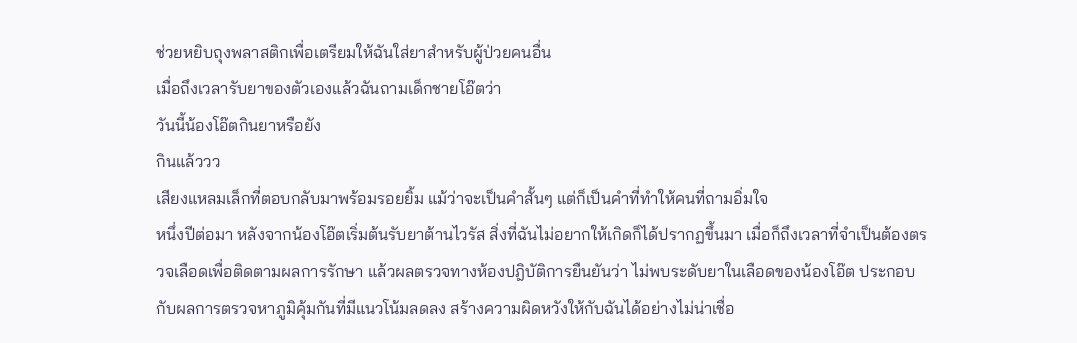ช่วยหยิบถุงพลาสติกเพื่อเตรียมให้ฉันใส่ยาสำหรับผู้ป่วยคนอื่น
เมื่อถึงเวลารับยาของตัวเองแล้วฉันถามเด็กชายโอ๊ตว่า
วันนี้น้องโอ๊ตกินยาหรือยัง
กินแล้ววว
เสียงแหลมเล็กที่ตอบกลับมาพร้อมรอยยิ้ม แม้ว่าจะเป็นคำสั้นๆ แต่ก็เป็นคำที่ทำให้คนที่ถามอิ่มใจ
หนึ่งปีต่อมา หลังจากน้องโอ๊ตเริ่มต้นรับยาต้านไวรัส สิ่งที่ฉันไม่อยากให้เกิดก็ได้ปรากฏขึ้นมา เมื่อก็ถึงเวลาที่จำเป็นต้องตรวจเลือดเพื่อติดตามผลการรักษา แล้วผลตรวจทางห้องปฎิบัติการยืนยันว่า ไม่พบระดับยาในเลือดของน้องโอ๊ต ประกอบกับผลการตรวจหาภูมิคุ้มกันที่มีแนวโน้มลดลง สร้างความผิดหวังให้กับฉันได้อย่างไม่น่าเชื่อ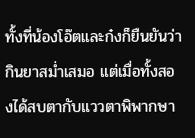ทั้งที่น้องโอ๊ตและก๋งก็ยืนยันว่ากินยาสม่ำเสมอ แต่เมื่อทั้งสองได้สบตากับแววตาพิพากษา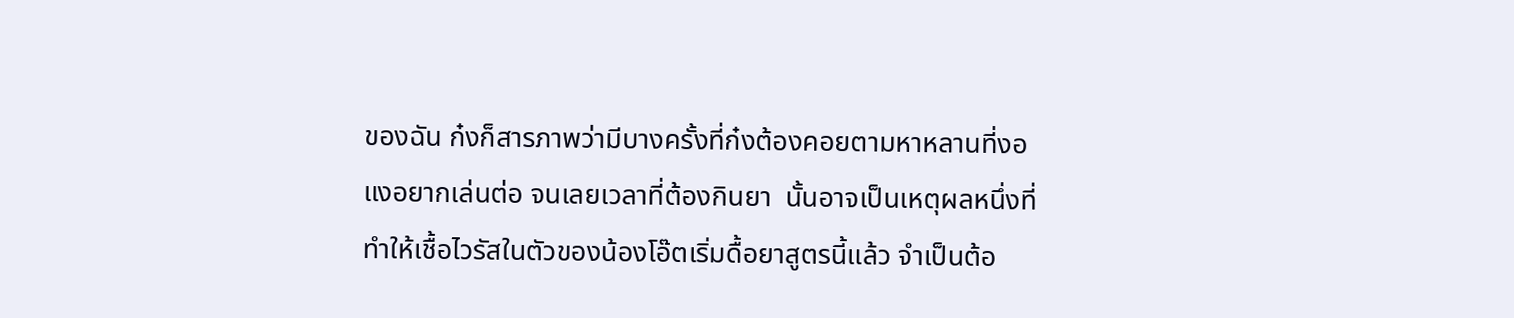ของฉัน ก๋งก็สารภาพว่ามีบางครั้งที่ก๋งต้องคอยตามหาหลานที่งอแงอยากเล่นต่อ จนเลยเวลาที่ต้องกินยา  นั้นอาจเป็นเหตุผลหนึ่งที่ทำให้เชื้อไวรัสในตัวของน้องโอ๊ตเริ่มดื้อยาสูตรนี้แล้ว จำเป็นต้อ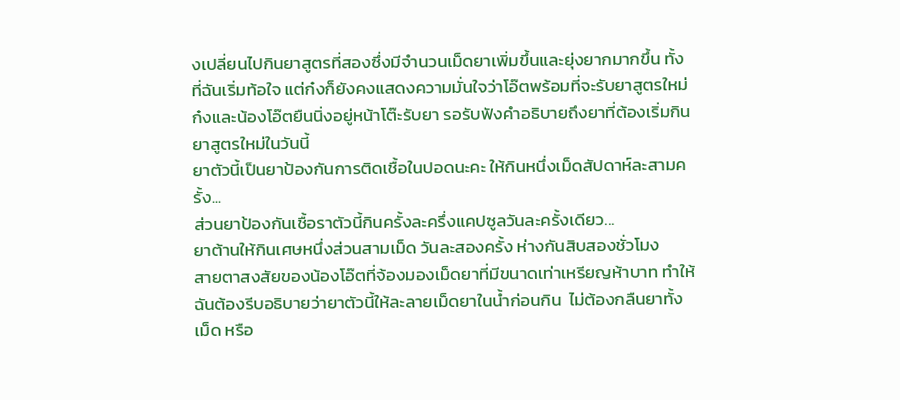งเปลี่ยนไปกินยาสูตรที่สองซึ่งมีจำนวนเม็ดยาเพิ่มขึ้นและยุ่งยากมากขึ้น ทั้งที่ฉันเริ่มท้อใจ แต่ก๋งก็ยังคงแสดงความมั่นใจว่าโอ๊ตพร้อมที่จะรับยาสูตรใหม่
ก๋งและน้องโอ๊ตยืนนิ่งอยู่หน้าโต๊ะรับยา รอรับฟังคำอธิบายถึงยาที่ต้องเริ่มกินยาสูตรใหม่ในวันนี้
ยาตัวนี้เป็นยาป้องกันการติดเชื้อในปอดนะคะ ให้กินหนึ่งเม็ดสัปดาห์ละสามครั้ง...
ส่วนยาป้องกันเชื้อราตัวนี้กินครั้งละครึ่งแคปซูลวันละครั้งเดียว...
ยาต้านให้กินเศษหนึ่งส่วนสามเม็ด วันละสองครั้ง ห่างกันสิบสองชั่วโมง
สายตาสงสัยของน้องโอ๊ตที่จ้องมองเม็ดยาที่มีขนาดเท่าเหรียญห้าบาท ทำให้ฉันต้องรีบอธิบายว่ายาตัวนี้ให้ละลายเม็ดยาในน้ำก่อนกิน  ไม่ต้องกลืนยาทั้งเม็ด หรือ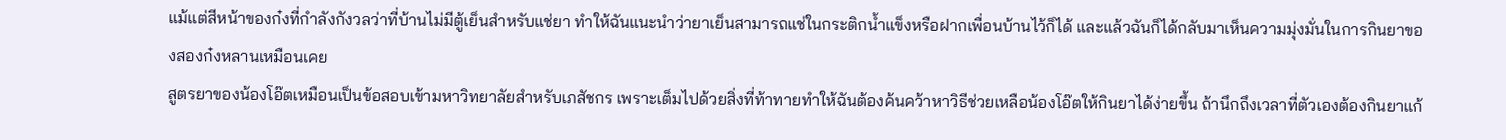แม้แต่สีหน้าของก๋งที่กำลังกังวลว่าที่บ้านไม่มีตู้เย็นสำหรับแช่ยา ทำให้ฉันแนะนำว่ายาเย็นสามารถแช่ในกระติกน้ำแข็งหรือฝากเพื่อนบ้านไว้ก็ได้ และแล้วฉันก็ได้กลับมาเห็นความมุ่งมั่นในการกินยาของสองก๋งหลานเหมือนเคย
สูตรยาของน้องโอ๊ตเหมือนเป็นข้อสอบเข้ามหาวิทยาลัยสำหรับเภสัชกร เพราะเต็มไปด้วยสิ่งที่ท้าทายทำให้ฉันต้องค้นคว้าหาวิธีช่วยเหลือน้องโอ๊ตให้กินยาได้ง่ายขึ้น ถ้านึกถึงเวลาที่ตัวเองต้องกินยาแก้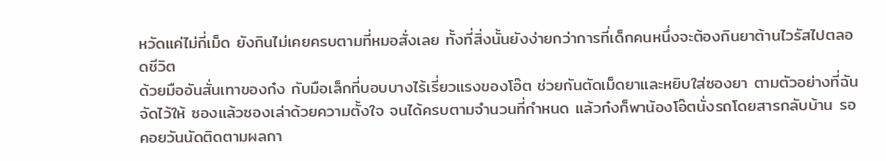หวัดแค่ไม่กี่เม็ด ยังกินไม่เคยครบตามที่หมอสั่งเลย ทั้งที่สิ่งนั้นยังง่ายกว่าการที่เด็กคนหนึ่งจะต้องกินยาต้านไวรัสไปตลอดชีวิต
ด้วยมืออันสั่นเทาของก๋ง กับมือเล็กที่บอบบางไร้เรี่ยวแรงของโอ๊ต ช่วยกันตัดเม็ดยาและหยิบใส่ซองยา ตามตัวอย่างที่ฉันจัดไว้ให้ ซองแล้วซองเล่าด้วยความตั้งใจ จนได้ครบตามจำนวนที่กำหนด แล้วก๋งก็พาน้องโอ๊ตนั่งรถโดยสารกลับบ้าน รอคอยวันนัดติดตามผลกา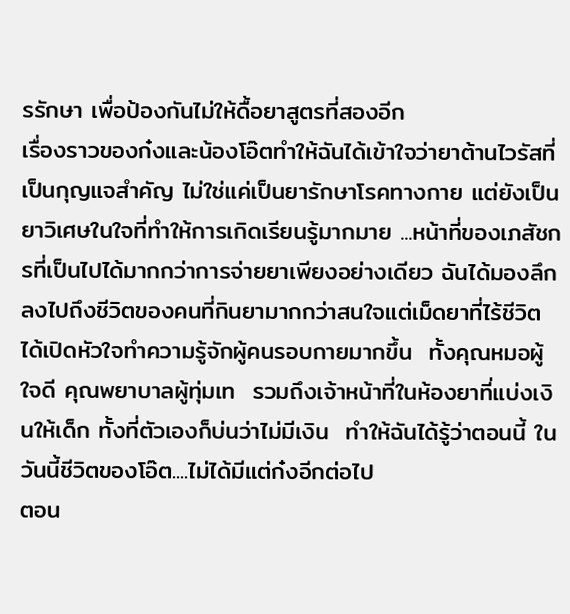รรักษา เพื่อป้องกันไม่ให้ดื้อยาสูตรที่สองอีก
เรื่องราวของก๋งและน้องโอ๊ตทำให้ฉันได้เข้าใจว่ายาต้านไวรัสที่เป็นกุญแจสำคัญ ไม่ใช่แค่เป็นยารักษาโรคทางกาย แต่ยังเป็นยาวิเศษในใจที่ทำให้การเกิดเรียนรู้มากมาย ...หน้าที่ของเภสัชกรที่เป็นไปได้มากกว่าการจ่ายยาเพียงอย่างเดียว ฉันได้มองลึกลงไปถึงชีวิตของคนที่กินยามากกว่าสนใจแต่เม็ดยาที่ไร้ชีวิต ได้เปิดหัวใจทำความรู้จักผู้คนรอบกายมากขึ้น  ทั้งคุณหมอผู้ใจดี คุณพยาบาลผู้ทุ่มเท  รวมถึงเจ้าหน้าที่ในห้องยาที่แบ่งเงินให้เด็ก ทั้งที่ตัวเองก็บ่นว่าไม่มีเงิน  ทำให้ฉันได้รู้ว่าตอนนี้ ในวันนี้ชีวิตของโอ๊ต....ไม่ได้มีแต่ก๋งอีกต่อไป
ตอน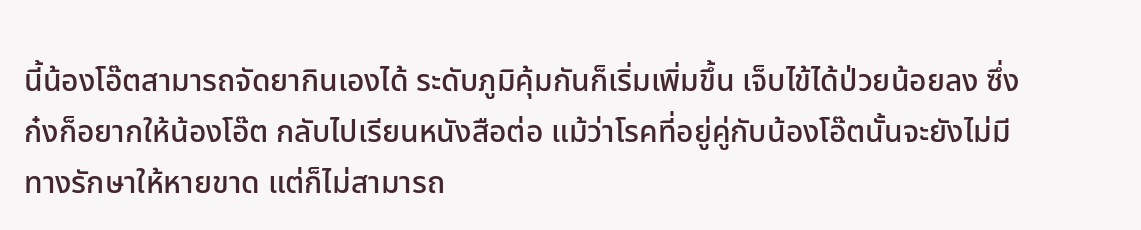นี้น้องโอ๊ตสามารถจัดยากินเองได้ ระดับภูมิคุ้มกันก็เริ่มเพิ่มขึ้น เจ็บไข้ได้ป่วยน้อยลง ซึ่งก๋งก็อยากให้น้องโอ๊ต กลับไปเรียนหนังสือต่อ แม้ว่าโรคที่อยู่คู่กับน้องโอ๊ตนั้นจะยังไม่มีทางรักษาให้หายขาด แต่ก็ไม่สามารถ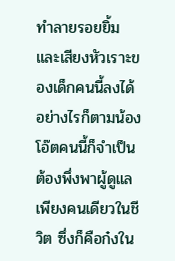ทำลายรอยยิ้มและเสียงหัวเราะของเด็กคนนี้ลงได้
อย่างไรก็ตามน้องโอ๊ตคนนี้ก็จำเป็นต้องพึ่งพาผู้ดูแลเพียงคนเดียวในชีวิต ซึ่งก็คือก๋งใน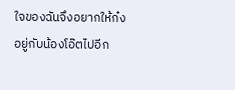ใจของฉันจึงอยากให้ก๋งอยู่กับน้องโอ๊ตไปอีก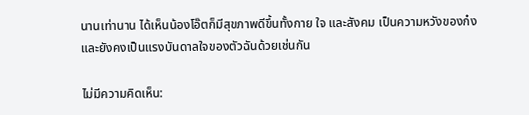นานเท่านาน ได้เห็นน้องโอ๊ตก็มีสุขภาพดีขึ้นทั้งกาย ใจ และสังคม เป็นความหวังของก๋ง และยังคงเป็นแรงบันดาลใจของตัวฉันด้วยเช่นกัน

ไม่มีความคิดเห็น: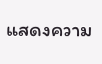แสดงความ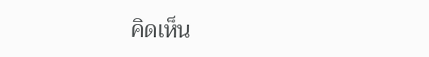คิดเห็น